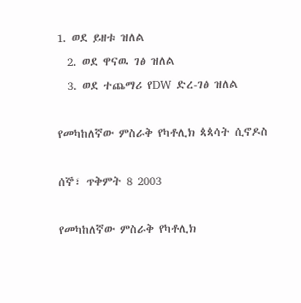1. ወደ ይዘቱ ዝለል
  2. ወደ ዋናዉ ገፅ ዝለል
  3. ወደ ተጨማሪ የDW ድረ-ገፅ ዝለል

የመካከለኛው ምስራቅ የካቶሊክ ጳጳሳት ሲኖዶስ

ሰኞ፣ ጥቅምት 8 2003

የመካከለኛው ምስራቅ የካቶሊክ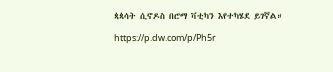ጳጳሳት ሲኖዶስ በሮማ ቫቲካን እየተካሄደ ይገኛል።

https://p.dw.com/p/Ph5r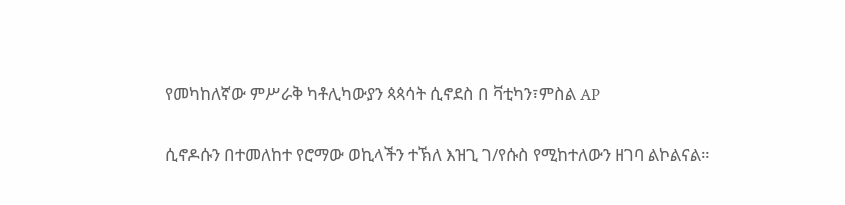የመካከለኛው ምሥራቅ ካቶሊካውያን ጳጳሳት ሲኖደስ በ ቫቲካን፣ምስል AP

ሲኖዶሱን በተመለከተ የሮማው ወኪላችን ተኽለ እዝጊ ገ/የሱስ የሚከተለውን ዘገባ ልኮልናል።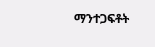ማንተጋፍቶት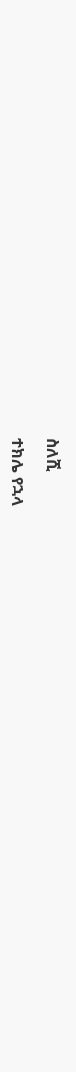ስለሺ

ተክሌ የኋላ